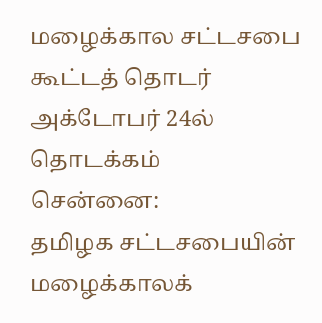மழைக்கால சட்டசபை கூட்டத் தொடர் அக்டோபர் 24ல் தொடக்கம்
சென்னை:
தமிழக சட்டசபையின் மழைக்காலக்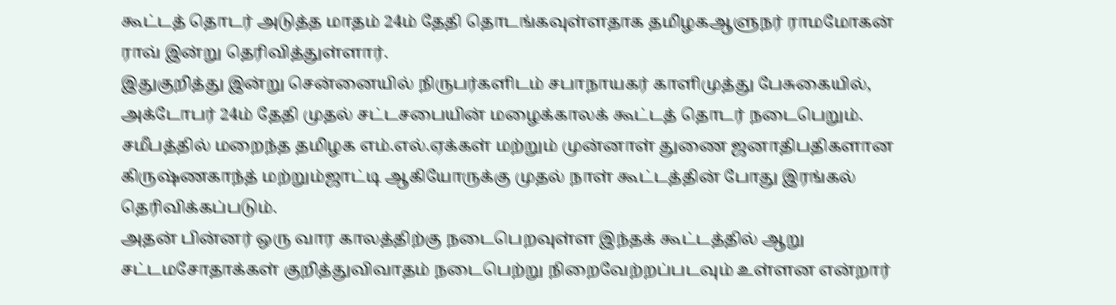கூட்டத் தொடர் அடுத்த மாதம் 24ம் தேதி தொடங்கவுள்ளதாக தமிழகஆளுநர் ராமமோகன் ராவ் இன்று தெரிவித்துள்ளார்.
இதுகுறித்து இன்று சென்னையில் நிருபர்களிடம் சபாநாயகர் காளிமுத்து பேசுகையில்,
அக்டோபர் 24ம் தேதி முதல் சட்டசபையின் மழைக்காலக் கூட்டத் தொடர் நடைபெறும்.
சமீபத்தில் மறைந்த தமிழக எம்.எல்.ஏக்கள் மற்றும் முன்னாள் துணை ஜனாதிபதிகளான கிருஷ்ணகாந்த் மற்றும்ஜாட்டி ஆகியோருக்கு முதல் நாள் கூட்டத்தின் போது இரங்கல் தெரிவிக்கப்படும்.
அதன் பின்னர் ஒரு வார காலத்திற்கு நடைபெறவுள்ள இந்தக் கூட்டத்தில் ஆறு சட்டமசோதாக்கள் குறித்துவிவாதம் நடைபெற்று நிறைவேற்றப்படவும் உள்ளன என்றார்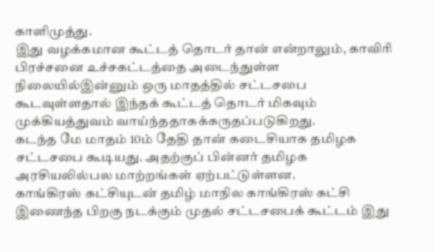காளிமுத்து.
இது வழக்கமான கூட்டத் தொடர் தான் என்றாலும், காவிரி பிரச்சனை உச்சகட்டத்தை அடைந்துள்ள நிலையில்இன்னும் ஒரு மாதத்தில் சட்டசபை கூடவுள்ளதால் இந்தக் கூட்டத் தொடர் மிகவும் முக்கியத்துவம் வாய்ந்ததாகக்கருதப்படுகிறது.
கடந்த மே மாதம் 10ம் தேதி தான் கடைசியாக தமிழக சட்டசபை கூடியது. அதற்குப் பின்னர் தமிழக அரசியலில்பல மாற்றங்கள் ஏற்பட்டுள்ளன.
காங்கிரஸ் கட்சியுடன் தமிழ் மாநில காங்கிரஸ் கட்சி இணைந்த பிறகு நடக்கும் முதல் சட்டசபைக் கூட்டம் இது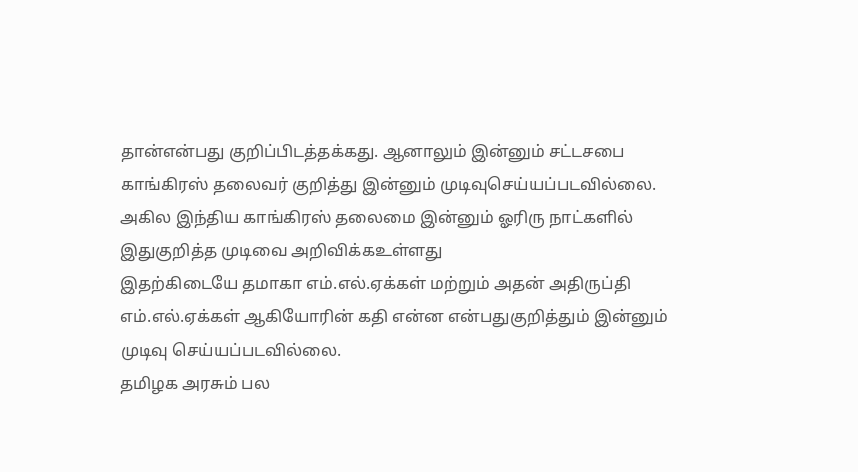தான்என்பது குறிப்பிடத்தக்கது. ஆனாலும் இன்னும் சட்டசபை காங்கிரஸ் தலைவர் குறித்து இன்னும் முடிவுசெய்யப்படவில்லை. அகில இந்திய காங்கிரஸ் தலைமை இன்னும் ஓரிரு நாட்களில் இதுகுறித்த முடிவை அறிவிக்கஉள்ளது
இதற்கிடையே தமாகா எம்.எல்.ஏக்கள் மற்றும் அதன் அதிருப்தி எம்.எல்.ஏக்கள் ஆகியோரின் கதி என்ன என்பதுகுறித்தும் இன்னும் முடிவு செய்யப்படவில்லை.
தமிழக அரசும் பல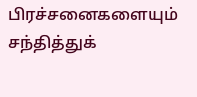பிரச்சனைகளையும் சந்தித்துக்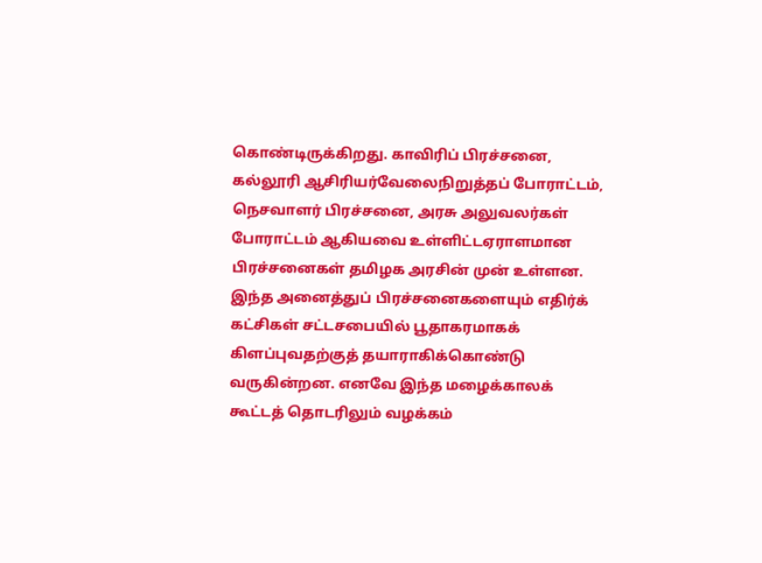கொண்டிருக்கிறது. காவிரிப் பிரச்சனை, கல்லூரி ஆசிரியர்வேலைநிறுத்தப் போராட்டம், நெசவாளர் பிரச்சனை, அரசு அலுவலர்கள் போராட்டம் ஆகியவை உள்ளிட்டஏராளமான பிரச்சனைகள் தமிழக அரசின் முன் உள்ளன.
இந்த அனைத்துப் பிரச்சனைகளையும் எதிர்க் கட்சிகள் சட்டசபையில் பூதாகரமாகக் கிளப்புவதற்குத் தயாராகிக்கொண்டு வருகின்றன. எனவே இந்த மழைக்காலக் கூட்டத் தொடரிலும் வழக்கம்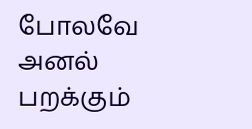போலவே அனல் பறக்கும்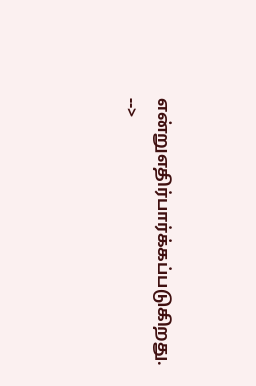என்றுஎதிர்பார்க்கப்படுகிறது.
-->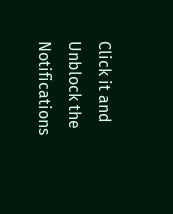Click it and Unblock the Notifications